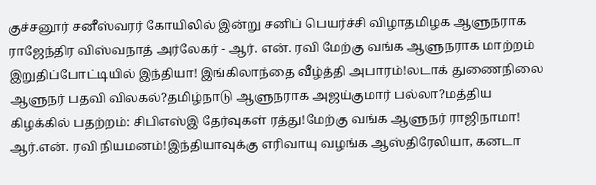குச்சனூர் சனீஸ்வரர் கோயிலில் இன்று சனிப் பெயர்ச்சி விழாதமிழக ஆளுநராக ராஜேந்திர விஸ்வநாத் அர்லேகர் - ஆர். என். ரவி மேற்கு வங்க ஆளுநராக மாற்றம் இறுதிப்போட்டியில் இந்தியா! இங்கிலாந்தை வீழ்த்தி அபாரம்!லடாக் துணைநிலை ஆளுநர் பதவி விலகல்?தமிழ்நாடு ஆளுநராக அஜய்குமார் பல்லா?மத்திய கிழக்கில் பதற்றம்: சிபிஎஸ்இ தேர்வுகள் ரத்து!மேற்கு வங்க ஆளுநர் ராஜிநாமா! ஆர்.என். ரவி நியமனம்!இந்தியாவுக்கு எரிவாயு வழங்க ஆஸ்திரேலியா, கனடா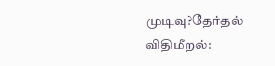முடிவு?தேர்தல் விதிமீறல்: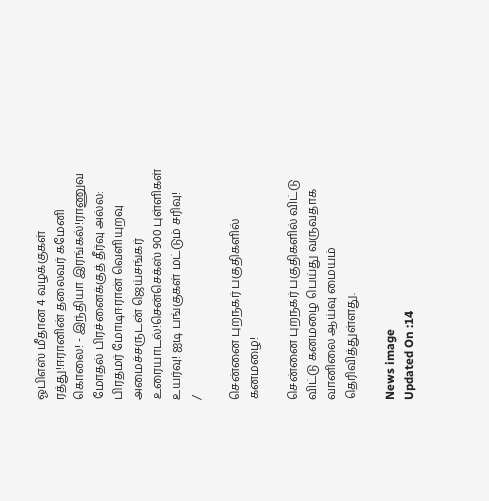ஓபிஎஸ் மீதான 4 வழக்குகள் ரத்து!ஈரானின் தலைவர் கமேனி கொலை! - இந்தியா இரங்கல்!ராணுவ மோதல் பிரச்னைக்குத் தீர்வு அல்ல: பிரதமர் மோடிஈரான் வெளியுறவு அமைச்சருடன் ஜெய்சங்கர் உரையாடல்!சென்செக்ஸ் 900 புள்ளிகள் உயர்வு! ஐடி பங்குகள் மட்டும் சரிவு!
/

சென்னை புறநகர் பகுதிகளில் கனமழை!

சென்னை புறநகர் பகுதிகளில் விட்டு விட்டு கனமழை பெய்து வருவதாக வானிலை ஆய்வு மையம் தெரிவித்துள்ளது.

News image
Updated On :14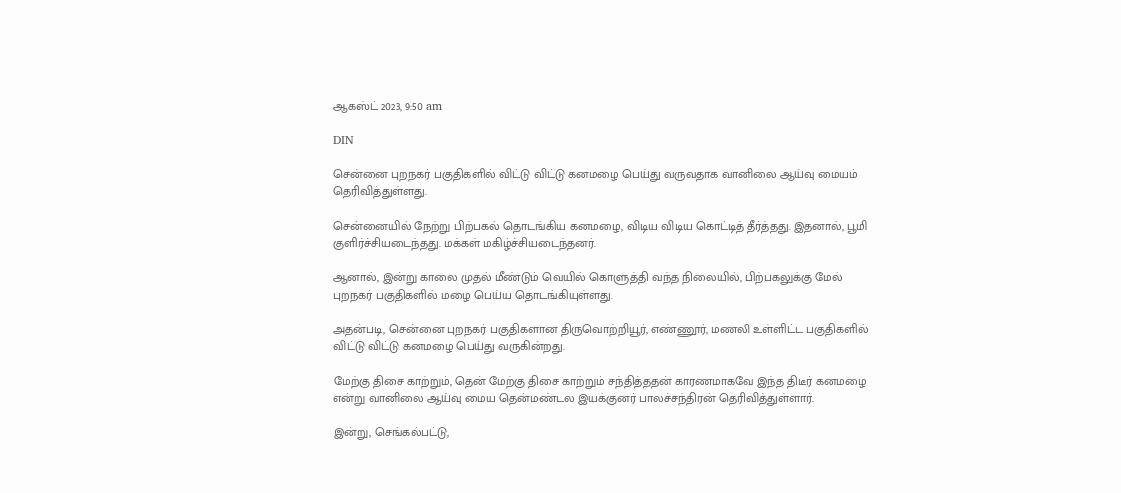ஆகஸ்ட் 2023, 9:50 am

DIN

சென்னை புறநகர் பகுதிகளில் விட்டு விட்டு கனமழை பெய்து வருவதாக வானிலை ஆய்வு மையம் தெரிவித்துள்ளது.

சென்னையில் நேற்று பிற்பகல் தொடங்கிய கனமழை, விடிய விடிய கொட்டித் தீர்த்தது. இதனால், பூமி குளிர்ச்சியடைந்தது. மக்கள் மகிழ்ச்சியடைந்தனர்.

ஆனால், இன்று காலை முதல் மீண்டும் வெயில் கொளுத்தி வந்த நிலையில், பிற்பகலுக்கு மேல் புறநகர் பகுதிகளில் மழை பெய்ய தொடங்கியுள்ளது.

அதன்படி, சென்னை புறநகர் பகுதிகளான திருவொற்றியூர், எண்ணூர், மணலி உள்ளிட்ட பகுதிகளில் விட்டு விட்டு கனமழை பெய்து வருகின்றது.

மேற்கு திசை காற்றும், தென் மேற்கு திசை காற்றும் சந்தித்ததன் காரணமாகவே இந்த திடீர் கனமழை என்று வானிலை ஆய்வு மைய தென்மண்டல இயக்குனர் பாலச்சந்திரன் தெரிவித்துள்ளார்.

இன்று, செங்கல்பட்டு,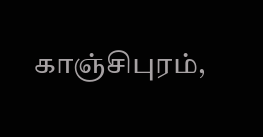காஞ்சிபுரம்,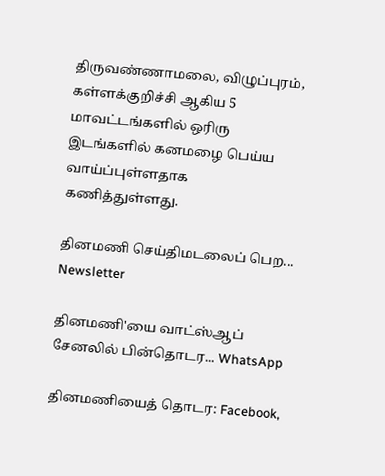திருவண்ணாமலை, விழுப்புரம், கள்ளக்குறிச்சி ஆகிய 5 மாவட்டங்களில் ஒரிரு இடங்களில் கனமழை பெய்ய வாய்ப்புள்ளதாக கணித்துள்ளது.

தினமணி செய்திமடலைப் பெற... Newsletter

தினமணி'யை வாட்ஸ்ஆப் சேனலில் பின்தொடர... WhatsApp

தினமணியைத் தொடர: Facebook,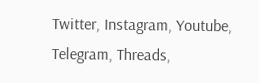Twitter, Instagram, Youtube, Telegram, Threads,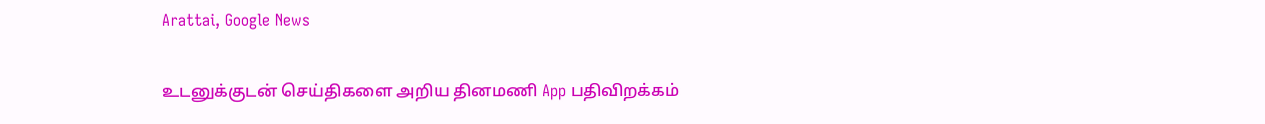Arattai, Google News

உடனுக்குடன் செய்திகளை அறிய தினமணி App பதிவிறக்கம்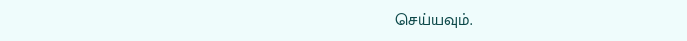செய்யவும்.